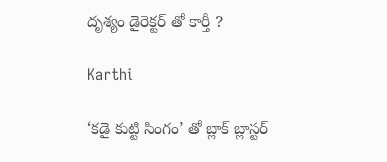దృశ్యం డైరెక్టర్ తో కార్తీ ?

Karthi

‘కడై కుట్టి సింగం’ తో బ్లాక్ బ్లాస్టర్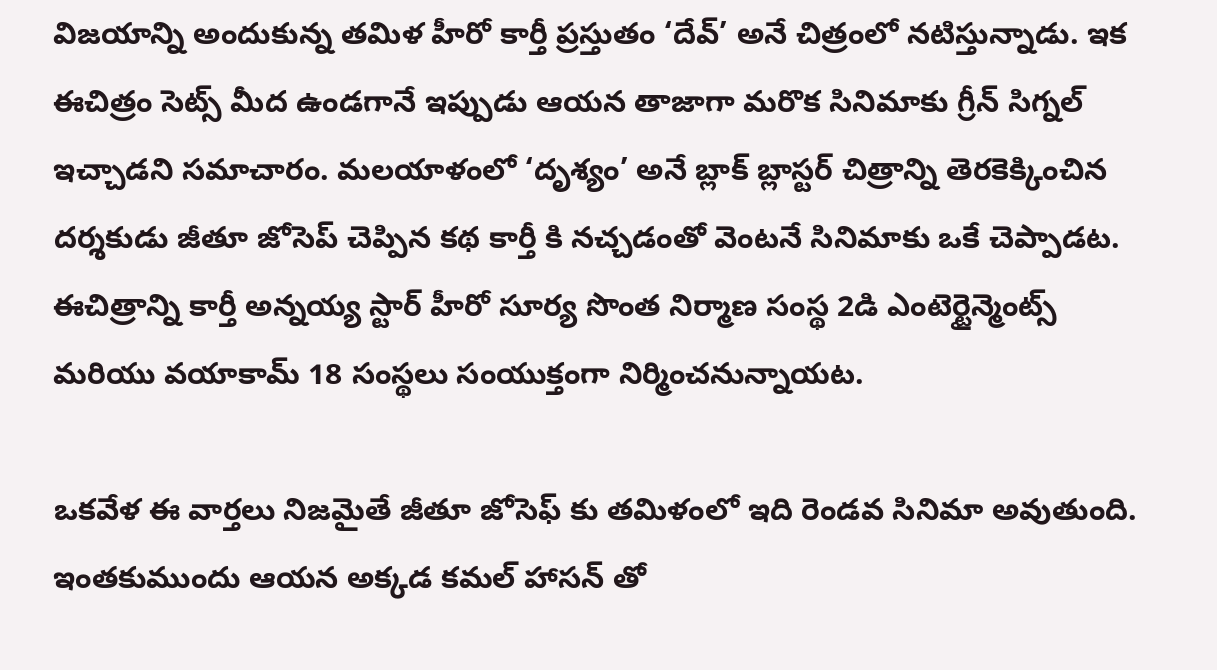విజయాన్ని అందుకున్న తమిళ హీరో కార్తీ ప్రస్తుతం ‘దేవ్’ అనే చిత్రంలో నటిస్తున్నాడు. ఇక ఈచిత్రం సెట్స్ మీద ఉండగానే ఇప్పుడు ఆయన తాజాగా మరొక సినిమాకు గ్రీన్ సిగ్నల్ ఇచ్చాడని సమాచారం. మలయాళంలో ‘దృశ్యం’ అనే బ్లాక్ బ్లాస్టర్ చిత్రాన్ని తెరకెక్కించిన దర్శకుడు జీతూ జోసెప్ చెప్పిన కథ కార్తీ కి నచ్చడంతో వెంటనే సినిమాకు ఒకే చెప్పాడట. ఈచిత్రాన్ని కార్తీ అన్నయ్య స్టార్ హీరో సూర్య సొంత నిర్మాణ సంస్థ 2డి ఎంటెర్టైన్మెంట్స్ మరియు వయాకామ్ 18 సంస్థలు సంయుక్తంగా నిర్మించనున్నాయట.

ఒకవేళ ఈ వార్తలు నిజమైతే జీతూ జోసెఫ్ కు తమిళంలో ఇది రెండవ సినిమా అవుతుంది. ఇంతకుముందు ఆయన అక్కడ కమల్ హాసన్ తో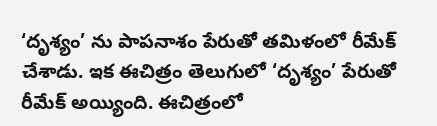‘దృశ్యం’ ను పాపనాశం పేరుతో తమిళంలో రీమేక్ చేశాడు. ఇక ఈచిత్రం తెలుగులో ‘దృశ్యం’ పేరుతో రీమేక్ అయ్యింది. ఈచిత్రంలో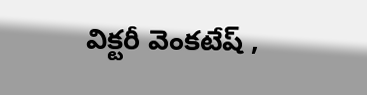విక్టరీ వెంకటేష్ ,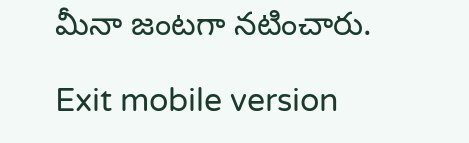మీనా జంటగా నటించారు.

Exit mobile version